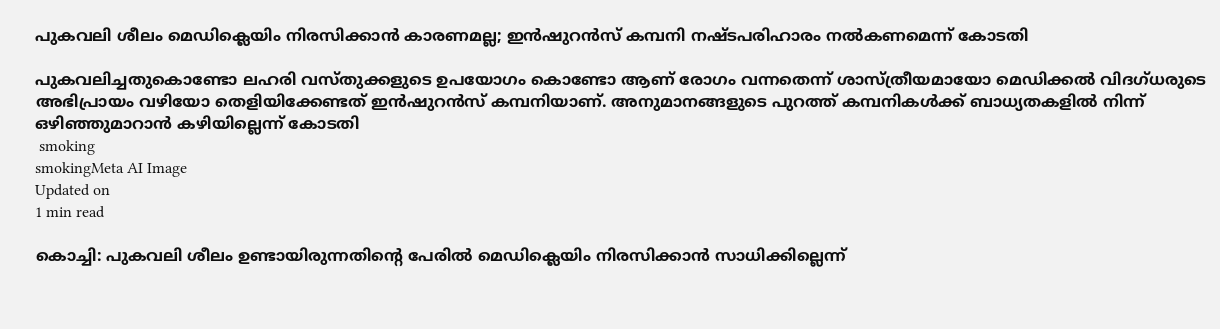പുകവലി ശീലം മെഡിക്ലെയിം നിരസിക്കാന്‍ കാരണമല്ല; ഇന്‍ഷുറന്‍സ് കമ്പനി നഷ്ടപരിഹാരം നല്‍കണമെന്ന് കോടതി

പുകവലിച്ചതുകൊണ്ടോ ലഹരി വസ്തുക്കളുടെ ഉപയോഗം കൊണ്ടോ ആണ് രോഗം വന്നതെന്ന് ശാസ്ത്രീയമായോ മെഡിക്കല്‍ വിദഗ്ധരുടെ അഭിപ്രായം വഴിയോ തെളിയിക്കേണ്ടത് ഇന്‍ഷുറന്‍സ് കമ്പനിയാണ്. അനുമാനങ്ങളുടെ പുറത്ത് കമ്പനികള്‍ക്ക് ബാധ്യതകളില്‍ നിന്ന് ഒഴിഞ്ഞുമാറാന്‍ കഴിയില്ലെന്ന് കോടതി
 smoking
smokingMeta AI Image
Updated on
1 min read

കൊച്ചി: പുകവലി ശീലം ഉണ്ടായിരുന്നതിന്റെ പേരില്‍ മെഡിക്ലെയിം നിരസിക്കാന്‍ സാധിക്കില്ലെന്ന്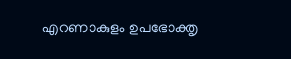എറണാകുളം ഉപഭോക്തൃ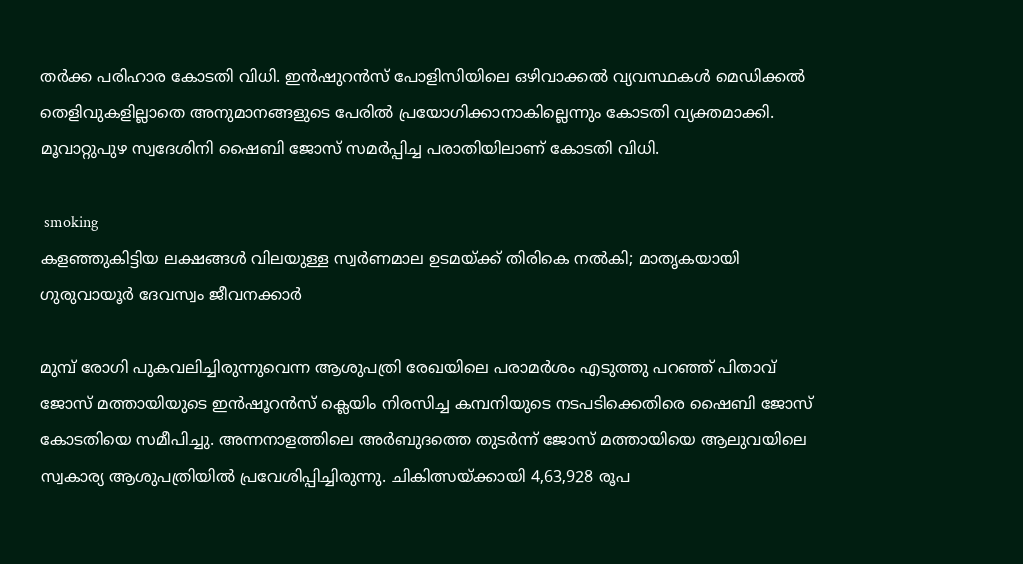തര്‍ക്ക പരിഹാര കോടതി വിധി. ഇന്‍ഷുറന്‍സ് പോളിസിയിലെ ഒഴിവാക്കല്‍ വ്യവസ്ഥകള്‍ മെഡിക്കല്‍ തെളിവുകളില്ലാതെ അനുമാനങ്ങളുടെ പേരില്‍ പ്രയോഗിക്കാനാകില്ലെന്നും കോടതി വ്യക്തമാക്കി. മൂവാറ്റുപുഴ സ്വദേശിനി ഷൈബി ജോസ് സമര്‍പ്പിച്ച പരാതിയിലാണ് കോടതി വിധി.

 smoking
കളഞ്ഞുകിട്ടിയ ലക്ഷങ്ങള്‍ വിലയുള്ള സ്വര്‍ണമാല ഉടമയ്ക്ക് തിരികെ നല്‍കി; മാതൃകയായി ഗുരുവായൂര്‍ ദേവസ്വം ജീവനക്കാര്‍

മുമ്പ് രോഗി പുകവലിച്ചിരുന്നുവെന്ന ആശുപത്രി രേഖയിലെ പരാമര്‍ശം എടുത്തു പറഞ്ഞ് പിതാവ് ജോസ് മത്തായിയുടെ ഇന്‍ഷൂറന്‍സ് ക്ലെയിം നിരസിച്ച കമ്പനിയുടെ നടപടിക്കെതിരെ ഷൈബി ജോസ് കോടതിയെ സമീപിച്ചു. അന്നനാളത്തിലെ അര്‍ബുദത്തെ തുടര്‍ന്ന് ജോസ് മത്തായിയെ ആലുവയിലെ സ്വകാര്യ ആശുപത്രിയില്‍ പ്രവേശിപ്പിച്ചിരുന്നു. ചികിത്സയ്ക്കായി 4,63,928 രൂപ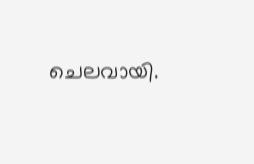ചെലവായി.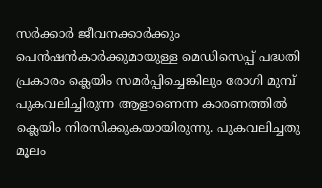സര്‍ക്കാര്‍ ജീവനക്കാര്‍ക്കും പെന്‍ഷന്‍കാര്‍ക്കുമായുള്ള മെഡിസെപ്പ് പദ്ധതി പ്രകാരം ക്ലെയിം സമര്‍പ്പിച്ചെങ്കിലും രോഗി മുമ്പ് പുകവലിച്ചിരുന്ന ആളാണെന്ന കാരണത്തില്‍ ക്ലെയിം നിരസിക്കുകയായിരുന്നു. പുകവലിച്ചതു മൂലം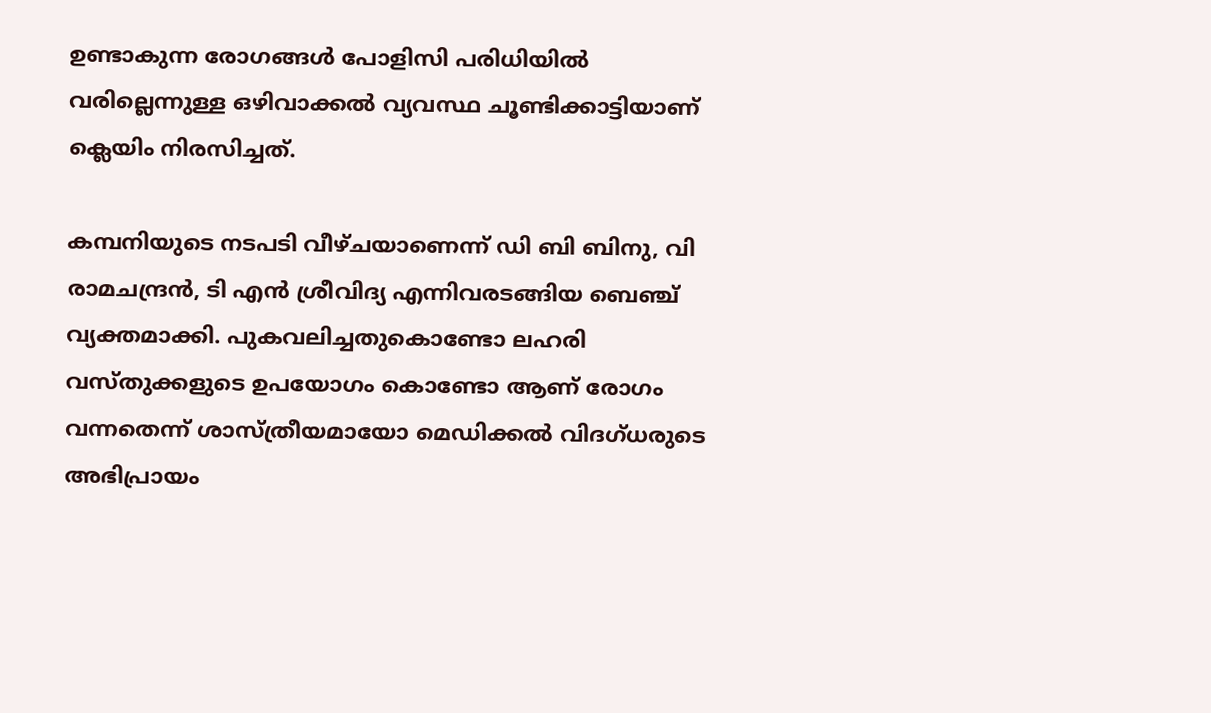ഉണ്ടാകുന്ന രോഗങ്ങള്‍ പോളിസി പരിധിയില്‍ വരില്ലെന്നുള്ള ഒഴിവാക്കല്‍ വ്യവസ്ഥ ചൂണ്ടിക്കാട്ടിയാണ് ക്ലെയിം നിരസിച്ചത്.

കമ്പനിയുടെ നടപടി വീഴ്ചയാണെന്ന് ഡി ബി ബിനു, വി രാമചന്ദ്രന്‍, ടി എന്‍ ശ്രീവിദ്യ എന്നിവരടങ്ങിയ ബെഞ്ച് വ്യക്തമാക്കി. പുകവലിച്ചതുകൊണ്ടോ ലഹരി വസ്തുക്കളുടെ ഉപയോഗം കൊണ്ടോ ആണ് രോഗം വന്നതെന്ന് ശാസ്ത്രീയമായോ മെഡിക്കല്‍ വിദഗ്ധരുടെ അഭിപ്രായം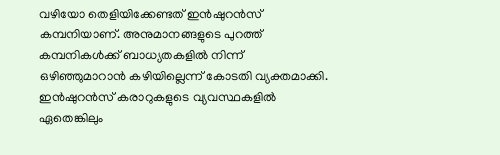വഴിയോ തെളിയിക്കേണ്ടത് ഇന്‍ഷുറന്‍സ് കമ്പനിയാണ്. അനുമാനങ്ങളുടെ പുറത്ത് കമ്പനികള്‍ക്ക് ബാധ്യതകളില്‍ നിന്ന് ഒഴിഞ്ഞുമാറാന്‍ കഴിയില്ലെന്ന് കോടതി വ്യക്തമാക്കി. ഇന്‍ഷുറന്‍സ് കരാറുകളുടെ വ്യവസ്ഥകളില്‍ ഏതെങ്കിലും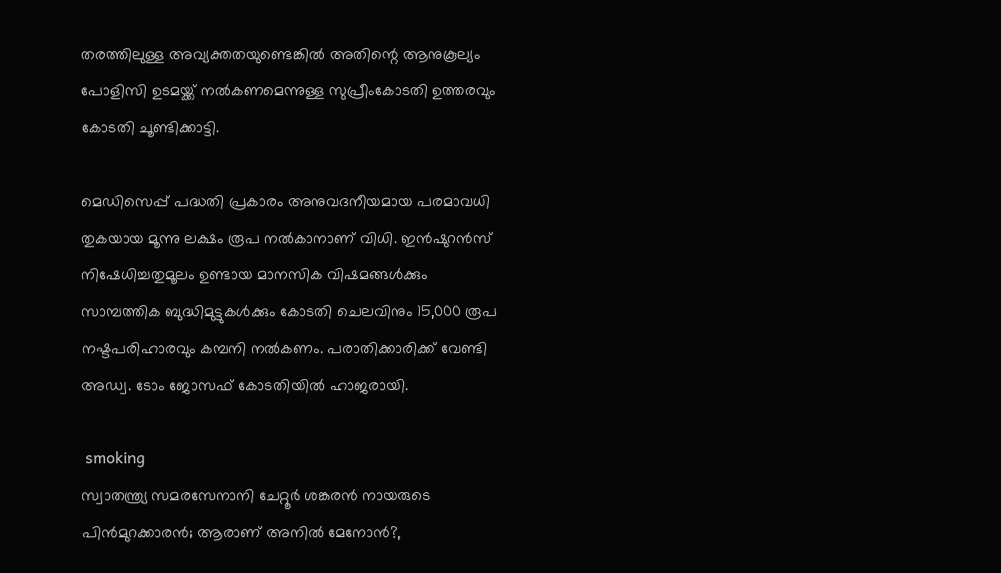തരത്തിലുള്ള അവ്യക്തതയുണ്ടെങ്കില്‍ അതിന്റെ ആനുകൂല്യം പോളിസി ഉടമയ്ക്ക് നല്‍കണമെന്നുള്ള സുപ്രീംകോടതി ഉത്തരവും കോടതി ചൂണ്ടിക്കാട്ടി.

മെഡിസെപ്പ് പദ്ധതി പ്രകാരം അനുവദനീയമായ പരമാവധി തുകയായ മൂന്നു ലക്ഷം രൂപ നല്‍കാനാണ് വിധി. ഇന്‍ഷുറന്‍സ് നിഷേധിച്ചതുമൂലം ഉണ്ടായ മാനസിക വിഷമങ്ങള്‍ക്കും സാമ്പത്തിക ബുദ്ധിമുട്ടുകള്‍ക്കും കോടതി ചെലവിനും 15,000 രൂപ നഷ്ടപരിഹാരവും കമ്പനി നല്‍കണം. പരാതിക്കാരിക്ക് വേണ്ടി അഡ്വ. ടോം ജോസഫ് കോടതിയില്‍ ഹാജരായി.

 smoking
സ്വാതന്ത്ര്യ സമരസേനാനി ചേറ്റൂര്‍ ശങ്കരന്‍ നായരുടെ പിന്‍മുറക്കാരന്‍; ആരാണ് അനില്‍ മേനോന്‍?,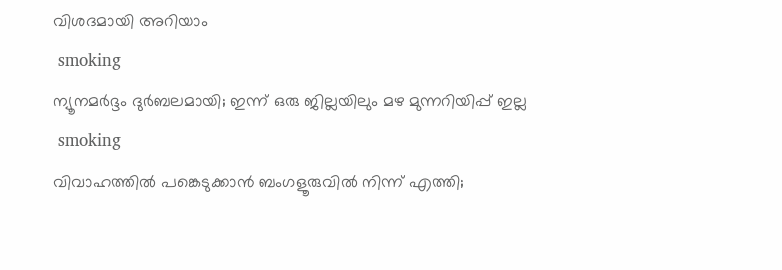വിശദമായി അറിയാം
 smoking
ന്യൂനമര്‍ദ്ദം ദുര്‍ബലമായി; ഇന്ന് ഒരു ജില്ലയിലും മഴ മുന്നറിയിപ്പ് ഇല്ല
 smoking
വിവാഹത്തില്‍ പങ്കെടുക്കാന്‍ ബംഗളൂരുവില്‍ നിന്ന് എത്തി;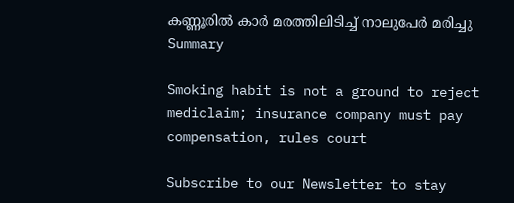കണ്ണൂരില്‍ കാര്‍ മരത്തിലിടിച്ച് നാലുപേര്‍ മരിച്ചു
Summary

Smoking habit is not a ground to reject mediclaim; insurance company must pay compensation, rules court

Subscribe to our Newsletter to stay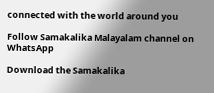connected with the world around you

Follow Samakalika Malayalam channel on WhatsApp

Download the Samakalika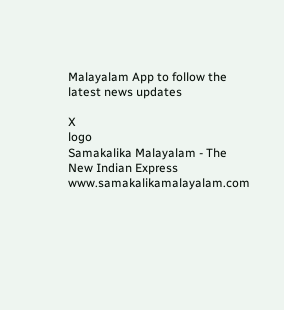Malayalam App to follow the latest news updates

X
logo
Samakalika Malayalam - The New Indian Express
www.samakalikamalayalam.com